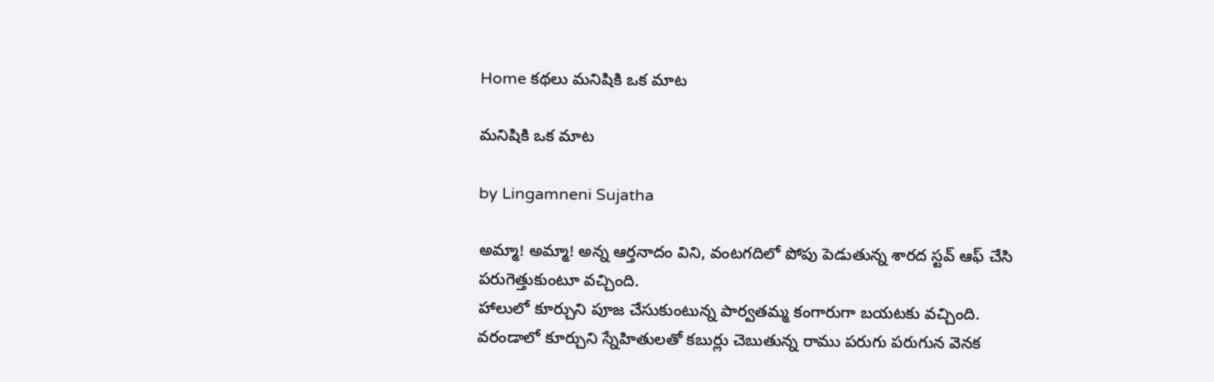Home కథలు మనిషికి ఒక మాట

మనిషికి ఒక మాట

by Lingamneni Sujatha

అమ్మా! అమ్మా! అన్న ఆర్తనాదం విని, వంటగదిలో పోపు పెడుతున్న శారద స్టవ్ ఆఫ్ చేసి పరుగెత్తుకుంటూ వచ్చింది.
హాలులో కూర్చుని పూజ చేసుకుంటున్న పార్వతమ్మ కంగారుగా బయటకు వచ్చింది.
వరండాలో కూర్చుని స్నేహితులతో కబుర్లు చెబుతున్న రాము పరుగు పరుగున వెనక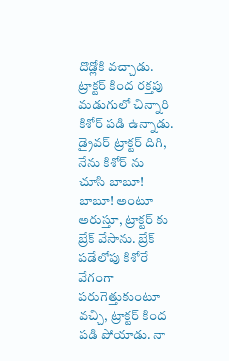దొడ్లోకి వచ్చాడు. ట్రాక్టర్ కింద రక్తపు మడుగులో చిన్నారి కిశోర్ పడి ఉన్నాడు.
డ్రైవర్ ట్రాక్టర్ దిగి, నేను కిశోర్ ను చూసి బాబూ! బాబూ! అంటూ అరుస్తూ, ట్రాక్టర్ కు బ్రేక్ వేసాను. బ్రేక్ పడేలోపు కిశోరే వేగంగా పరుగెత్తుకుంటూ వచ్చి, ట్రాక్టర్ కింద పడి పోయాడు. నా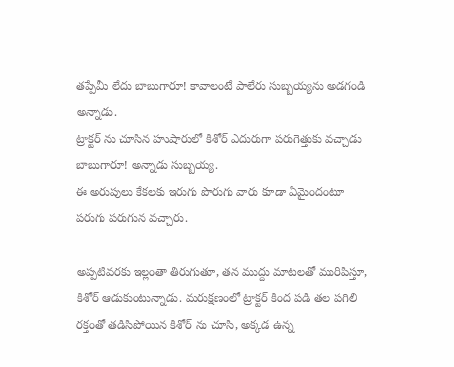తప్పేమీ లేదు బాబుగారూ! కావాలంటే పాలేరు సుబ్బయ్యను అడగండి అన్నాడు.
ట్రాక్టర్ ను చూసిన హుషారులో కిశోర్ ఎదురుగా పరుగెత్తుకు వచ్చాడు బాబుగారూ! అన్నాడు సుబ్బయ్య.
ఈ అరుపులు కేకలకు ఇరుగు పొరుగు వారు కూడా ఏమైందంటూ పరుగు పరుగున వచ్చారు.

అప్పటివరకు ఇల్లంతా తిరుగుతూ, తన ముద్దు మాటలతో మురిపిస్తూ, కిశోర్ ఆడుకుంటున్నాడు. మరుక్షణంలో ట్రాక్టర్ కింద పడి తల పగిలి రక్తంతో తడిసిపోయిన కిశోర్ ను చూసి, అక్కడ ఉన్న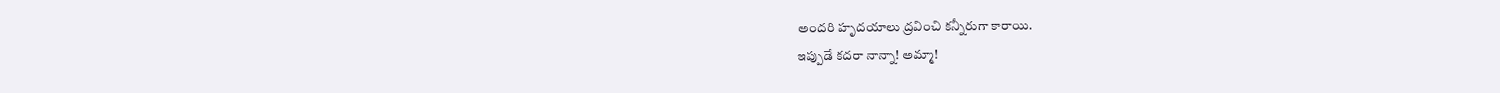అందరి హృదయాలు ద్రవించి కన్నీరుగా కారాయి.
ఇప్పుడే కదరా నాన్నా! అమ్మా!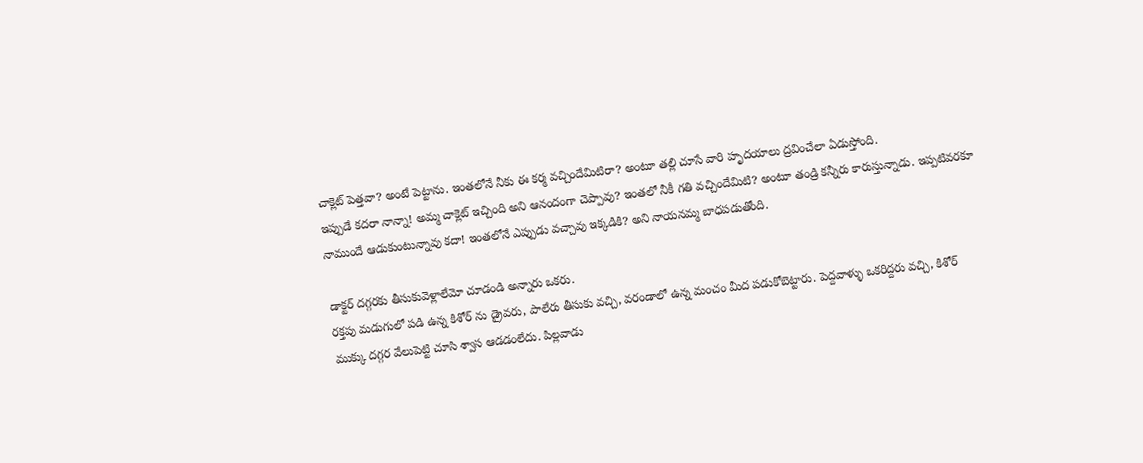చాక్లెట్ పెత్తవా? అంటే పెట్టాను. ఇంతలోనే నీకు ఈ కర్మ వచ్చిందేమిటిరా? అంటూ తల్లి చూసే వారి హృదయాలు ద్రవించేలా ఏడుస్తోంది.
ఇప్పుడే కదరా నాన్నా! అమ్మ చాక్లెట్ ఇచ్చింది అని ఆనందంగా చెప్పావు? ఇంతలో నీకీ గతి వచ్చిందేమిటి? అంటూ తండ్రి కన్నీరు కారుస్తున్నాడు. ఇప్పటివరకూ నాముందే ఆడుకుంటున్నావు కదా! ఇంతలోనే ఎప్పుడు వచ్చావు ఇక్కడికి? అని నాయనమ్మ బాధపడుతోంది.

డాక్టర్ దగ్గరకు తీసుకువెళ్లాలేమో చూడండి అన్నారు ఒకరు.
రక్తపు మడుగులో పడి ఉన్న కిశోర్ ను డ్రైవరు, పాలేరు తీసుకు వచ్చి, వరండాలో ఉన్న మంచం మీద పడుకోబెట్టారు. పెద్దవాళ్ళు ఒకరిద్దరు వచ్చి, కిశోర్ ముక్కు దగ్గర వేలుపెట్టి చూసి శ్వాస ఆడడంలేదు. పిల్లవాడు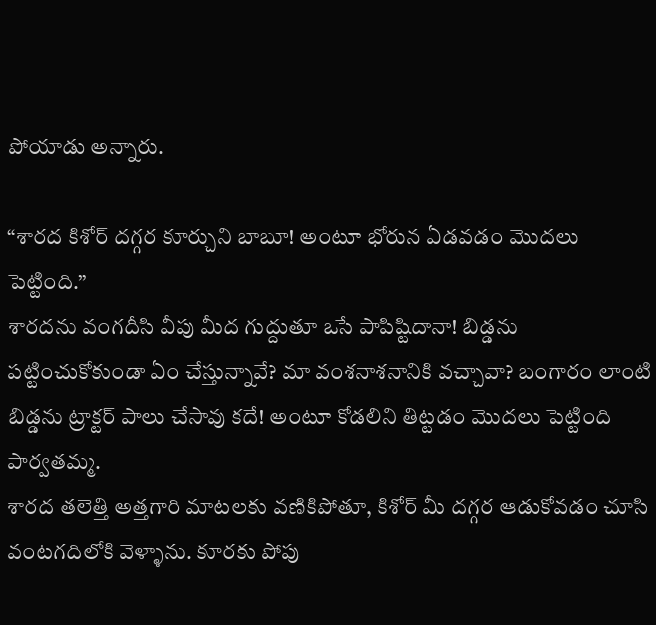పోయాడు అన్నారు.

“శారద కిశోర్ దగ్గర కూర్చుని బాబూ! అంటూ భోరున ఏడవడం మొదలు పెట్టింది.”
శారదను వంగదీసి వీపు మీద గుద్దుతూ ఒసే పాపిష్టిదానా! బిడ్డను పట్టించుకోకుండా ఏం చేస్తున్నావే? మా వంశనాశనానికి వచ్చావా? బంగారం లాంటి బిడ్డను ట్రాక్టర్ పాలు చేసావు కదే! అంటూ కోడలిని తిట్టడం మొదలు పెట్టింది పార్వతమ్మ.
శారద తలెత్తి అత్తగారి మాటలకు వణికిపోతూ, కిశోర్ మీ దగ్గర ఆడుకోవడం చూసి వంటగదిలోకి వెళ్ళాను. కూరకు పోపు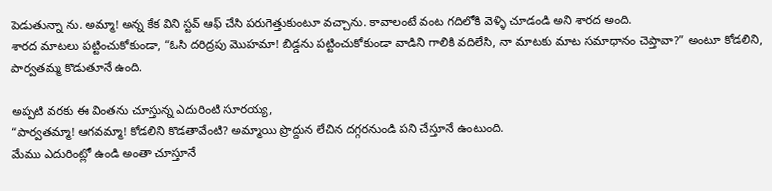పెడుతున్నా ను. అమ్మా! అన్న కేక విని స్టవ్ ఆఫ్ చేసి పరుగెత్తుకుంటూ వచ్చాను. కావాలంటే వంట గదిలోకి వెళ్ళి చూడండి అని శారద అంది.
శారద మాటలు పట్టించుకోకుండా, “ఓసి దరిద్రపు మొహమా! బిడ్డను పట్టించుకోకుండా వాడిని గాలికి వదిలేసి, నా మాటకు మాట సమాధానం చెప్తావా?” అంటూ కోడలిని, పార్వతమ్మ కొడుతూనే ఉంది.

అప్పటి వరకు ఈ వింతను చూస్తున్న ఎదురింటి సూరయ్య,
“పార్వతమ్మా! ఆగవమ్మా! కోడలిని కొడతావేంటి? అమ్మాయి ప్రొద్దున లేచిన దగ్గరనుండి పని చేస్తూనే ఉంటుంది.
మేము ఎదురింట్లో ఉండి అంతా చూస్తూనే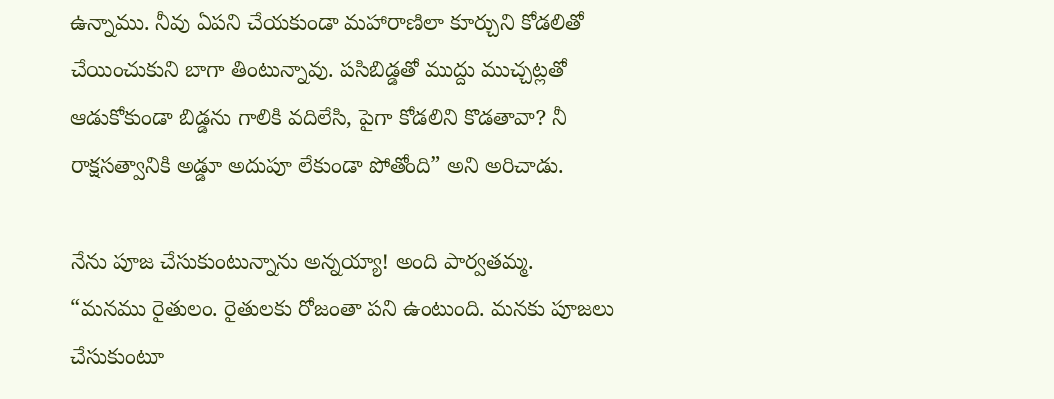ఉన్నాము. నీవు ఏపని చేయకుండా మహారాణిలా కూర్చుని కోడలితో చేయించుకుని బాగా తింటున్నావు. పసిబిడ్డతో ముద్దు ముచ్చట్లతో ఆడుకోకుండా బిడ్డను గాలికి వదిలేసి, పైగా కోడలిని కొడతావా? నీ రాక్షసత్వానికి అడ్డూ అదుపూ లేకుండా పోతోంది” అని అరిచాడు.

నేను పూజ చేసుకుంటున్నాను అన్నయ్యా! అంది పార్వతమ్మ.
“మనము రైతులం. రైతులకు రోజంతా పని ఉంటుంది. మనకు పూజలు
చేసుకుంటూ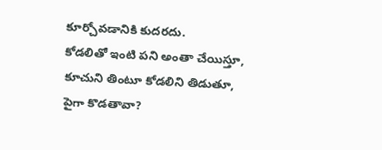కూర్చోవడానికి కుదరదు.
కోడలితో ఇంటి పని అంతా చేయిస్తూ, కూచుని తింటూ కోడలిని తిడుతూ, పైగా కొడతావా?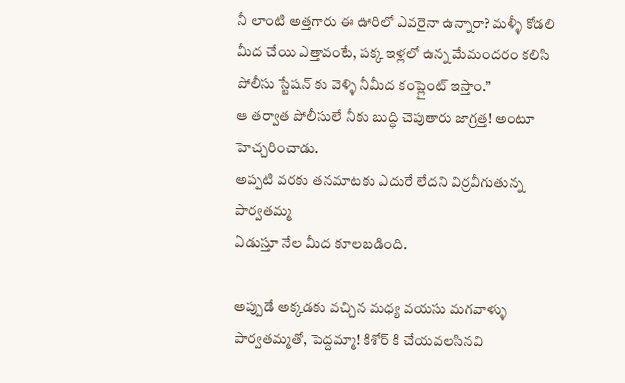నీ లాంటి అత్తగారు ఈ ఊరిలో ఎవరైనా ఉన్నారా? మళ్ళీ కోడలి మీద చేయి ఎత్తావంటే, పక్క ఇళ్లలో ఉన్న మేమందరం కలిసి పోలీసు స్టేషన్ కు వెళ్ళి నీమీద కంప్లైంట్ ఇస్తాం.”
ఆ తర్వాత పోలీసులే నీకు బుద్ధి చెపుతారు జాగ్రత్త! అంటూ హెచ్చరించాడు.
అప్పటి వరకు తనమాటకు ఎదురే లేదని విర్రవీగుతున్న పార్వతమ్మ
ఏడుస్తూ నేల మీద కూలబడింది.

అప్పుడే అక్కడకు వచ్చిన మధ్య వయసు మగవాళ్ళు పార్వతమ్మతో, పెద్దమ్మా! కిశోర్ కి చేయవలసినవి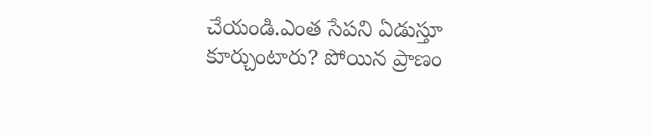చేయండి.ఎంత సేపని ఏడుస్తూ కూర్చుంటారు? పోయిన ప్రాణం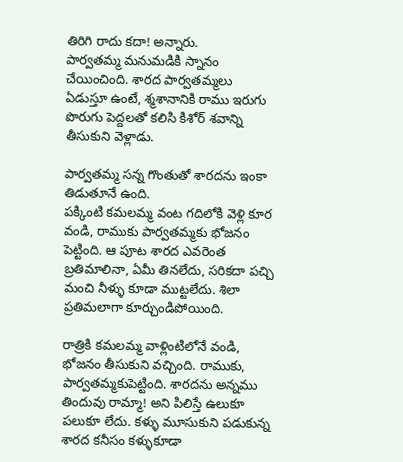తిరిగి రాదు కదా! అన్నారు.
పార్వతమ్మ మనుమడికి స్నానం చేయించింది. శారద పార్వతమ్మలు
ఏడుస్తూ ఉంటే, శ్మశానానికి రాము ఇరుగు పొరుగు పెద్దలతో కలిసి కిశోర్ శవాన్ని తీసుకుని వెళ్లాడు.

పార్వతమ్మ సన్న గొంతుతో శారదను ఇంకా తిడుతూనే ఉంది.
పక్కింటి కమలమ్మ వంట గదిలోకి వెళ్లి కూర వండి, రాముకు పార్వతమ్మకు భోజనం పెట్టింది. ఆ పూట శారద ఎవరెంత బ్రతిమాలినా, ఏమీ తినలేదు, సరికదా పచ్చి మంచి నీళ్ళు కూడా ముట్టలేదు. శిలా ప్రతిమలాగా కూర్చుండిపోయింది.

రాత్రికి కమలమ్మ వాళ్లింటిలోనే వండి, భోజనం తీసుకుని వచ్చింది. రాముకు, పార్వతమ్మకుపెట్టింది. శారదను అన్నము తిందువు రామ్మా! అని పిలిస్తే ఉలుకూ పలుకూ లేదు. కళ్ళు మూసుకుని పడుకున్న శారద కనీసం కళ్ళుకూడా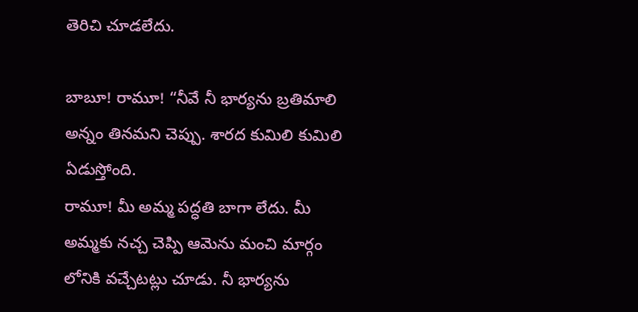తెరిచి చూడలేదు.

బాబూ! రామూ! “నీవే నీ భార్యను బ్రతిమాలి అన్నం తినమని చెప్పు. శారద కుమిలి కుమిలి ఏడుస్తోంది.
రామూ! మీ అమ్మ పద్ధతి బాగా లేదు. మీ అమ్మకు నచ్చ చెప్పి ఆమెను మంచి మార్గం లోనికి వచ్చేటట్లు చూడు. నీ భార్యను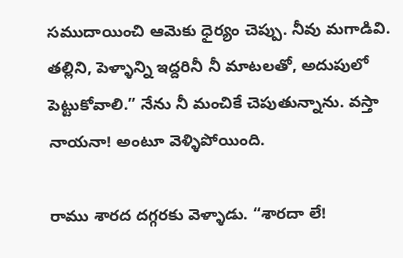సముదాయించి ఆమెకు ధైర్యం చెప్పు. నీవు మగాడివి. తల్లిని, పెళ్ళాన్ని ఇద్దరినీ నీ మాటలతో, అదుపులో పెట్టుకోవాలి.” నేను నీ మంచికే చెపుతున్నాను. వస్తా నాయనా! అంటూ వెళ్ళిపోయింది.

రాము శారద దగ్గరకు వెళ్ళాడు. “శారదా లే!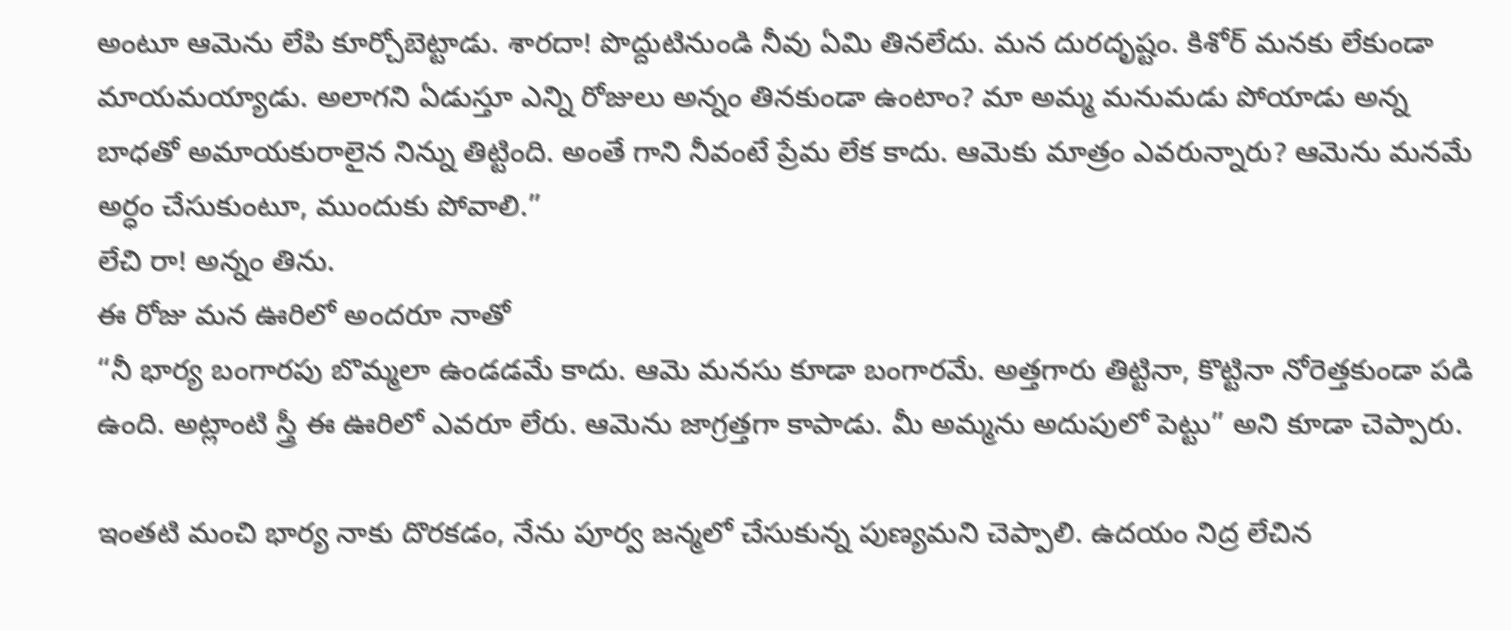అంటూ ఆమెను లేపి కూర్చోబెట్టాడు. శారదా! పొద్దుటినుండి నీవు ఏమి తినలేదు. మన దురదృష్టం. కిశోర్ మనకు లేకుండా మాయమయ్యాడు. అలాగని ఏడుస్తూ ఎన్ని రోజులు అన్నం తినకుండా ఉంటాం? మా అమ్మ మనుమడు పోయాడు అన్న బాధతో అమాయకురాలైన నిన్ను తిట్టింది. అంతే గాని నీవంటే ప్రేమ లేక కాదు. ఆమెకు మాత్రం ఎవరున్నారు? ఆమెను మనమే అర్ధం చేసుకుంటూ, ముందుకు పోవాలి.”
లేచి రా! అన్నం తిను.
ఈ రోజు మన ఊరిలో అందరూ నాతో
“నీ భార్య బంగారపు బొమ్మలా ఉండడమే కాదు. ఆమె మనసు కూడా బంగారమే. అత్తగారు తిట్టినా, కొట్టినా నోరెత్తకుండా పడి ఉంది. అట్లాంటి స్త్రీ ఈ ఊరిలో ఎవరూ లేరు. ఆమెను జాగ్రత్తగా కాపాడు. మీ అమ్మను అదుపులో పెట్టు” అని కూడా చెప్పారు.

ఇంతటి మంచి భార్య నాకు దొరకడం, నేను పూర్వ జన్మలో చేసుకున్న పుణ్యమని చెప్పాలి. ఉదయం నిద్ర లేచిన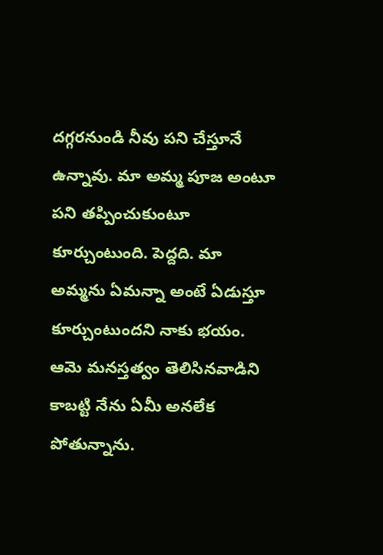దగ్గరనుండి నీవు పని చేస్తూనే ఉన్నావు. మా అమ్మ పూజ అంటూ పని తప్పించుకుంటూ కూర్చుంటుంది. పెద్దది. మా అమ్మను ఏమన్నా అంటే ఏడుస్తూ కూర్చుంటుందని నాకు భయం. ఆమె మనస్తత్వం తెలిసినవాడిని కాబట్టి నేను ఏమీ అనలేక పోతున్నాను.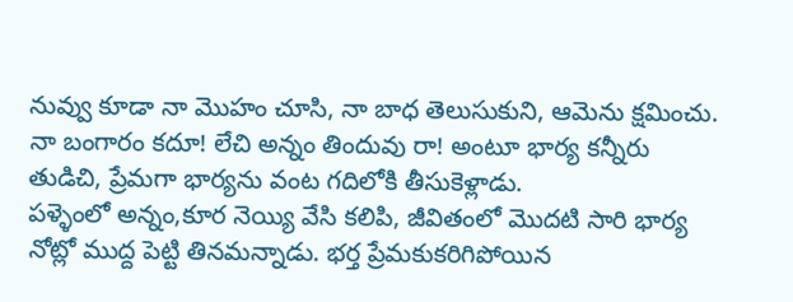నువ్వు కూడా నా మొహం చూసి, నా బాధ తెలుసుకుని, ఆమెను క్షమించు. నా బంగారం కదూ! లేచి అన్నం తిందువు రా! అంటూ భార్య కన్నీరు తుడిచి, ప్రేమగా భార్యను వంట గదిలోకి తీసుకెళ్లాడు.
పళ్ళెంలో అన్నం,కూర నెయ్యి వేసి కలిపి, జీవితంలో మొదటి సారి భార్య నోట్లో ముద్ద పెట్టి తినమన్నాడు. భర్త ప్రేమకుకరిగిపోయిన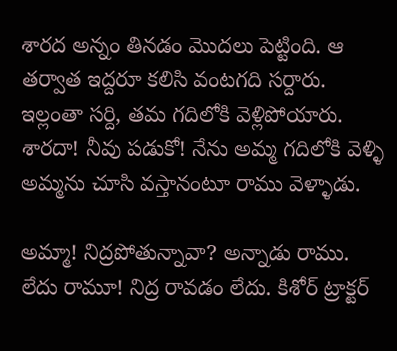శారద అన్నం తినడం మొదలు పెట్టింది. ఆ తర్వాత ఇద్దరూ కలిసి వంటగది సర్దారు. ఇల్లంతా సర్ది, తమ గదిలోకి వెళ్లిపోయారు. శారదా! నీవు పడుకో! నేను అమ్మ గదిలోకి వెళ్ళి అమ్మను చూసి వస్తానంటూ రాము వెళ్ళాడు.

అమ్మా! నిద్రపోతున్నావా? అన్నాడు రాము.
లేదు రామూ! నిద్ర రావడం లేదు. కిశోర్ ట్రాక్టర్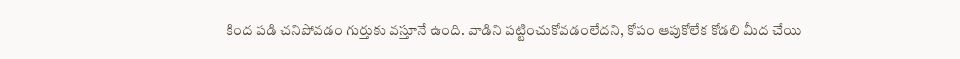కింద పడి చనిపోవడం గుర్తుకు వస్తూనే ఉంది. వాడిని పట్టించుకోవడంలేదని, కోపం ఆపుకోలేక కోడలి మీద చేయి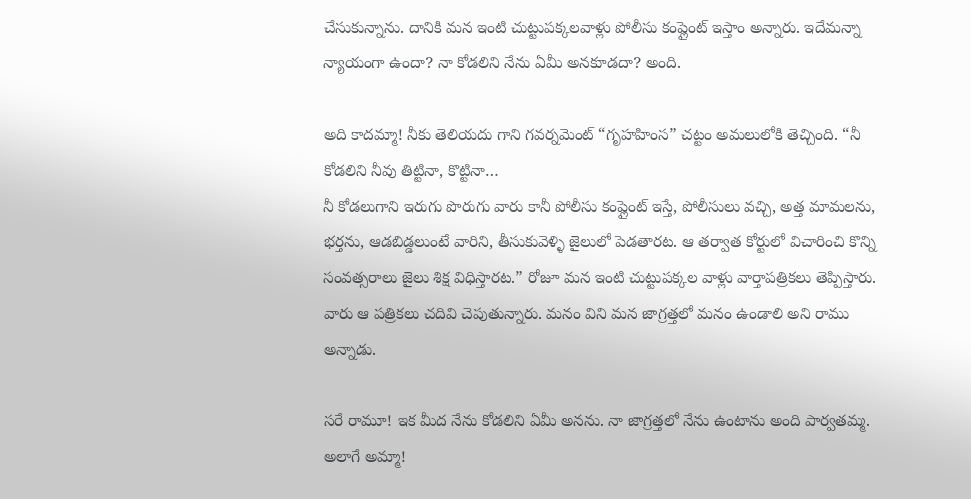చేసుకున్నాను. దానికి మన ఇంటి చుట్టుపక్కలవాళ్లు పోలీసు కంప్లైంట్ ఇస్తాం అన్నారు. ఇదేమన్నా న్యాయంగా ఉందా? నా కోడలిని నేను ఏమీ అనకూడదా? అంది.

అది కాదమ్మా! నీకు తెలియదు గాని గవర్నమెంట్ “గృహహింస” చట్టం అమలులోకి తెచ్చింది. “నీ కోడలిని నీవు తిట్టినా, కొట్టినా…
నీ కోడలుగాని ఇరుగు పొరుగు వారు కానీ పోలీసు కంప్లైంట్ ఇస్తే, పోలీసులు వచ్చి, అత్త మామలను, భర్తను, ఆడబిడ్డలుంటే వారిని, తీసుకువెళ్ళి జైలులో పెడతారట. ఆ తర్వాత కోర్టులో విచారించి కొన్ని సంవత్సరాలు జైలు శిక్ష విధిస్తారట.” రోజూ మన ఇంటి చుట్టుపక్కల వాళ్లు వార్తాపత్రికలు తెప్పిస్తారు. వారు ఆ పత్రికలు చదివి చెపుతున్నారు. మనం విని మన జాగ్రత్తలో మనం ఉండాలి అని రాము అన్నాడు.

సరే రామూ! ఇక మీద నేను కోడలిని ఏమీ అనను. నా జాగ్రత్తలో నేను ఉంటాను అంది పార్వతమ్మ.
అలాగే అమ్మా!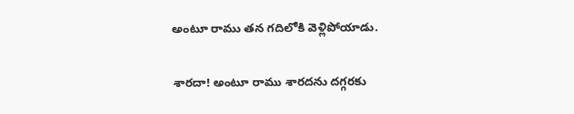అంటూ రాము తన గదిలోకి వెళ్లిపోయాడు.

శారదా! అంటూ రాము శారదను దగ్గరకు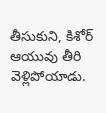తీసుకుని, కిశోర్ ఆయువు తీరి వెళ్లిపోయాడు.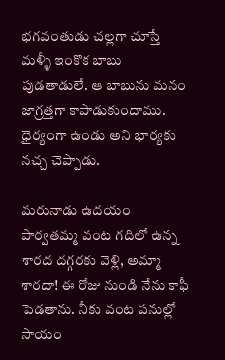భగవంతుడు చల్లగా చూస్తే మళ్ళీ ఇంకొక బాబు పుడతాడులే. ఆ బాబును మనం జాగ్రత్తగా కాపాడుకుందాము. ధైర్యంగా ఉండు అని భార్యకు నచ్చ చెప్పాడు.

మరునాడు ఉదయం పార్వతమ్మ వంట గదిలో ఉన్న శారద దగ్గరకు వెళ్లి, అమ్మా శారదా! ఈ రోజు నుండి నేను కాఫీ పెడతాను. నీకు వంట పనుల్లో సాయం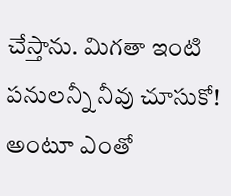చేస్తాను. మిగతా ఇంటి పనులన్నీ నీవు చూసుకో! అంటూ ఎంతో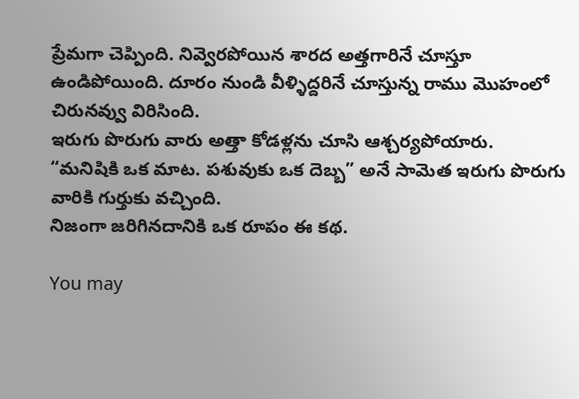ప్రేమగా చెప్పింది. నివ్వెరపోయిన శారద అత్తగారినే చూస్తూ ఉండిపోయింది. దూరం నుండి వీళ్ళిద్దరినే చూస్తున్న రాము మొహంలో చిరునవ్వు విరిసింది.
ఇరుగు పొరుగు వారు అత్తా కోడళ్లను చూసి ఆశ్చర్యపోయారు.
“మనిషికి ఒక మాట. పశువుకు ఒక దెబ్బ” అనే సామెత ఇరుగు పొరుగు వారికి గుర్తుకు వచ్చింది.
నిజంగా జరిగినదానికి ఒక రూపం ఈ కథ.

You may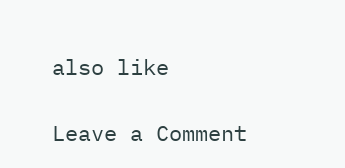also like

Leave a Comment